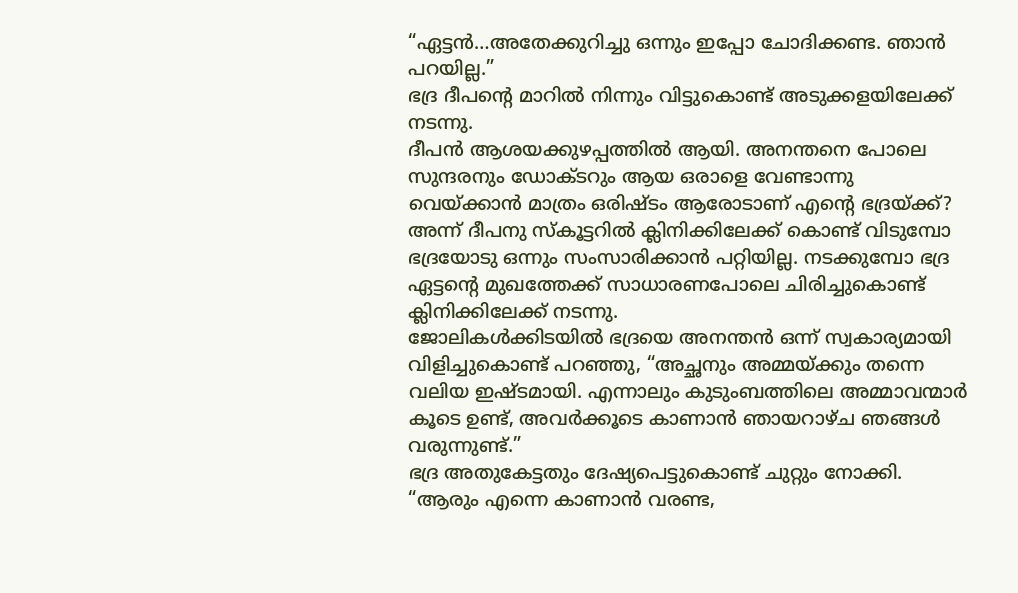“ഏട്ടൻ…അതേക്കുറിച്ചു ഒന്നും ഇപ്പോ ചോദിക്കണ്ട. ഞാൻ പറയില്ല.”
ഭദ്ര ദീപന്റെ മാറിൽ നിന്നും വിട്ടുകൊണ്ട് അടുക്കളയിലേക്ക് നടന്നു.
ദീപൻ ആശയക്കുഴപ്പത്തിൽ ആയി. അനന്തനെ പോലെ സുന്ദരനും ഡോക്ടറും ആയ ഒരാളെ വേണ്ടാന്നു വെയ്ക്കാൻ മാത്രം ഒരിഷ്ടം ആരോടാണ് എന്റെ ഭദ്രയ്ക്ക്?
അന്ന് ദീപനു സ്കൂട്ടറിൽ ക്ലിനിക്കിലേക്ക് കൊണ്ട് വിടുമ്പോ ഭദ്രയോടു ഒന്നും സംസാരിക്കാൻ പറ്റിയില്ല. നടക്കുമ്പോ ഭദ്ര ഏട്ടന്റെ മുഖത്തേക്ക് സാധാരണപോലെ ചിരിച്ചുകൊണ്ട്
ക്ലിനിക്കിലേക്ക് നടന്നു.
ജോലികൾക്കിടയിൽ ഭദ്രയെ അനന്തൻ ഒന്ന് സ്വകാര്യമായി വിളിച്ചുകൊണ്ട് പറഞ്ഞു, “അച്ഛനും അമ്മയ്ക്കും തന്നെ വലിയ ഇഷ്ടമായി. എന്നാലും കുടുംബത്തിലെ അമ്മാവന്മാർ കൂടെ ഉണ്ട്, അവർക്കൂടെ കാണാൻ ഞായറാഴ്ച ഞങ്ങൾ വരുന്നുണ്ട്.”
ഭദ്ര അതുകേട്ടതും ദേഷ്യപെട്ടുകൊണ്ട് ചുറ്റും നോക്കി.
“ആരും എന്നെ കാണാൻ വരണ്ട,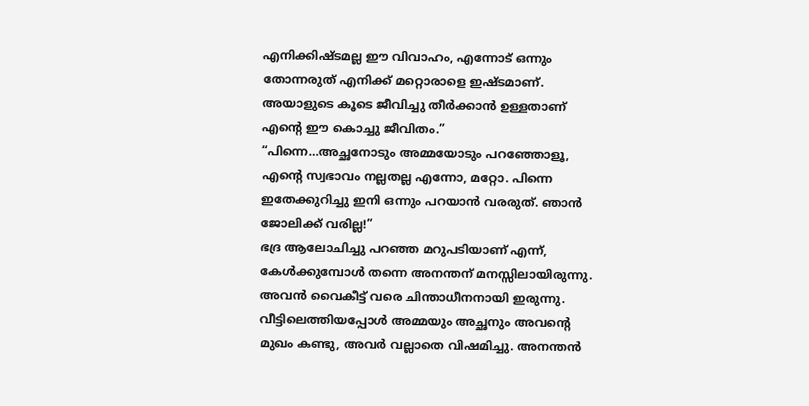എനിക്കിഷ്ടമല്ല ഈ വിവാഹം, എന്നോട് ഒന്നും തോന്നരുത് എനിക്ക് മറ്റൊരാളെ ഇഷ്ടമാണ്. അയാളുടെ കൂടെ ജീവിച്ചു തീർക്കാൻ ഉള്ളതാണ് എന്റെ ഈ കൊച്ചു ജീവിതം.”
“പിന്നെ…അച്ഛനോടും അമ്മയോടും പറഞ്ഞോളൂ, എന്റെ സ്വഭാവം നല്ലതല്ല എന്നോ, മറ്റോ. പിന്നെ ഇതേക്കുറിച്ചു ഇനി ഒന്നും പറയാൻ വരരുത്. ഞാൻ ജോലിക്ക് വരില്ല!”
ഭദ്ര ആലോചിച്ചു പറഞ്ഞ മറുപടിയാണ് എന്ന്, കേൾക്കുമ്പോൾ തന്നെ അനന്തന് മനസ്സിലായിരുന്നു. അവൻ വൈകീട്ട് വരെ ചിന്താധീനനായി ഇരുന്നു.
വീട്ടിലെത്തിയപ്പോൾ അമ്മയും അച്ഛനും അവന്റെ മുഖം കണ്ടു, അവർ വല്ലാതെ വിഷമിച്ചു. അനന്തൻ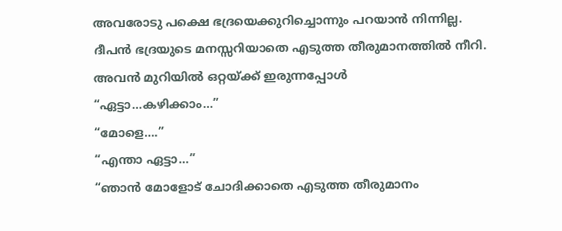അവരോടു പക്ഷെ ഭദ്രയെക്കുറിച്ചൊന്നും പറയാൻ നിന്നില്ല.
ദീപൻ ഭദ്രയുടെ മനസ്സറിയാതെ എടുത്ത തീരുമാനത്തിൽ നീറി.
അവൻ മുറിയിൽ ഒറ്റയ്ക്ക് ഇരുന്നപ്പോൾ
“ഏട്ടാ…കഴിക്കാം…”
“മോളെ….”
“എന്താ ഏട്ടാ…”
“ഞാൻ മോളോട് ചോദിക്കാതെ എടുത്ത തീരുമാനം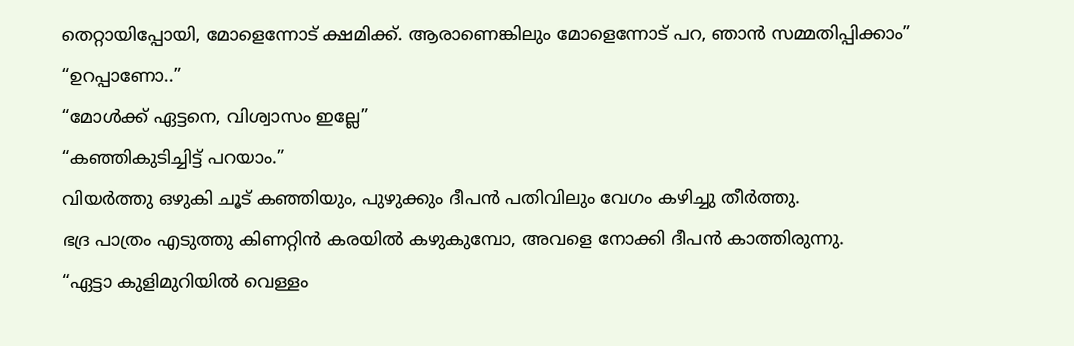തെറ്റായിപ്പോയി, മോളെന്നോട് ക്ഷമിക്ക്. ആരാണെങ്കിലും മോളെന്നോട് പറ, ഞാൻ സമ്മതിപ്പിക്കാം”
“ഉറപ്പാണോ..”
“മോൾക്ക് ഏട്ടനെ, വിശ്വാസം ഇല്ലേ”
“കഞ്ഞികുടിച്ചിട്ട് പറയാം.”
വിയർത്തു ഒഴുകി ചൂട് കഞ്ഞിയും, പുഴുക്കും ദീപൻ പതിവിലും വേഗം കഴിച്ചു തീർത്തു.
ഭദ്ര പാത്രം എടുത്തു കിണറ്റിൻ കരയിൽ കഴുകുമ്പോ, അവളെ നോക്കി ദീപൻ കാത്തിരുന്നു.
“ഏട്ടാ കുളിമുറിയിൽ വെള്ളം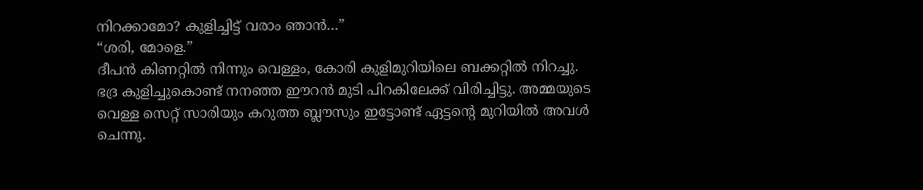നിറക്കാമോ? കുളിച്ചിട്ട് വരാം ഞാൻ…”
“ശരി, മോളെ.”
ദീപൻ കിണറ്റിൽ നിന്നും വെള്ളം, കോരി കുളിമുറിയിലെ ബക്കറ്റിൽ നിറച്ചു.
ഭദ്ര കുളിച്ചുകൊണ്ട് നനഞ്ഞ ഈറൻ മുടി പിറകിലേക്ക് വിരിച്ചിട്ടു. അമ്മയുടെ വെള്ള സെറ്റ് സാരിയും കറുത്ത ബ്ലൗസും ഇട്ടോണ്ട് ഏട്ടന്റെ മുറിയിൽ അവൾ ചെന്നു.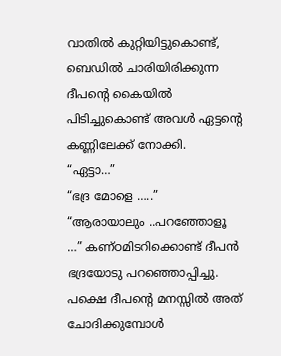വാതിൽ കുറ്റിയിട്ടുകൊണ്ട്, ബെഡിൽ ചാരിയിരിക്കുന്ന ദീപന്റെ കൈയിൽ പിടിച്ചുകൊണ്ട് അവൾ ഏട്ടന്റെ കണ്ണിലേക്ക് നോക്കി.
“ഏട്ടാ…”
“ഭദ്ര മോളെ …..”
“ആരായാലും ..പറഞ്ഞോളൂ …” കണ്ഠമിടറിക്കൊണ്ട് ദീപൻ ഭദ്രയോടു പറഞ്ഞൊപ്പിച്ചു. പക്ഷെ ദീപന്റെ മനസ്സിൽ അത് ചോദിക്കുമ്പോൾ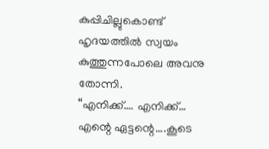കുപ്പിചില്ലുകൊണ്ട് ഹൃദയത്തിൽ സ്വയം കുത്തുന്നപോലെ അവനു തോന്നി.
“എനിക്ക്…. എനിക്ക്… എന്റെ ഏട്ടന്റെ….കൂടെ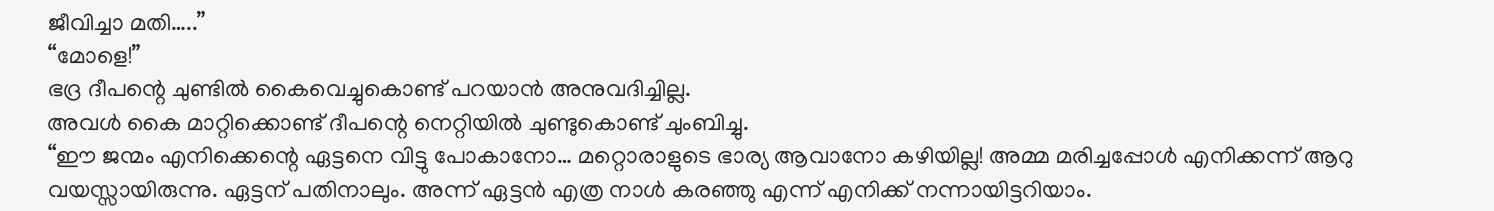ജീവിച്ചാ മതി…..”
“മോളെ!”
ഭദ്ര ദീപന്റെ ചുണ്ടിൽ കൈവെച്ചുകൊണ്ട് പറയാൻ അനുവദിച്ചില്ല.
അവൾ കൈ മാറ്റിക്കൊണ്ട് ദീപന്റെ നെറ്റിയിൽ ചുണ്ടുകൊണ്ട് ചുംബിച്ചു.
“ഈ ജന്മം എനിക്കെന്റെ ഏട്ടനെ വിട്ടു പോകാനോ… മറ്റൊരാളുടെ ഭാര്യ ആവാനോ കഴിയില്ല! അമ്മ മരിച്ചപ്പോൾ എനിക്കന്ന് ആറു വയസ്സായിരുന്നു. ഏട്ടന് പതിനാലും. അന്ന് ഏട്ടൻ എത്ര നാൾ കരഞ്ഞു എന്ന് എനിക്ക് നന്നായിട്ടറിയാം.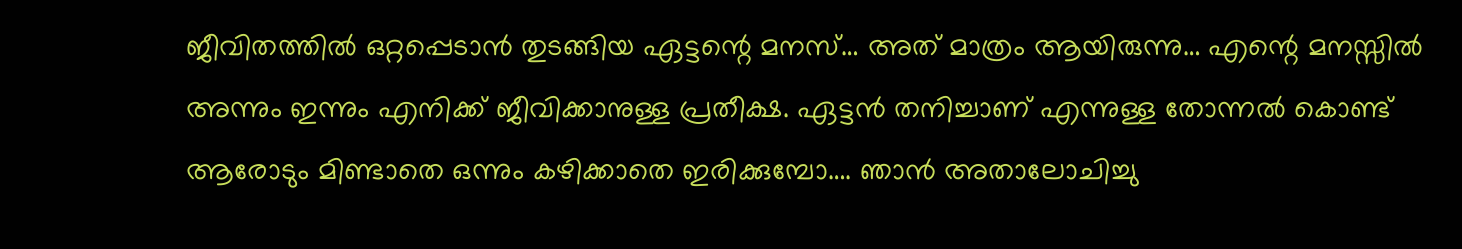ജീവിതത്തിൽ ഒറ്റപ്പെടാൻ തുടങ്ങിയ ഏട്ടന്റെ മനസ്… അത് മാത്രം ആയിരുന്നു… എന്റെ മനസ്സിൽ അന്നും ഇന്നും എനിക്ക് ജീവിക്കാനുള്ള പ്രതീക്ഷ. ഏട്ടൻ തനിച്ചാണ് എന്നുള്ള തോന്നൽ കൊണ്ട് ആരോടും മിണ്ടാതെ ഒന്നും കഴിക്കാതെ ഇരിക്കുമ്പോ…. ഞാൻ അതാലോചിച്ചു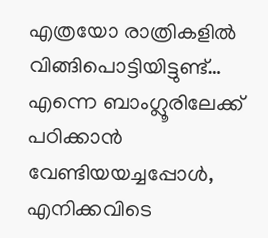എത്രയോ രാത്രികളിൽ വിങ്ങിപൊട്ടിയിട്ടുണ്ട്… എന്നെ ബാംഗ്ലൂരിലേക്ക് പഠിക്കാൻ വേണ്ടിയയച്ചപ്പോൾ, എനിക്കവിടെ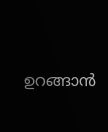ഉറങ്ങാൻ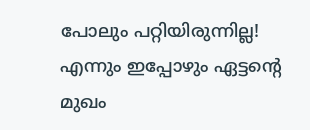പോലും പറ്റിയിരുന്നില്ല! എന്നും ഇപ്പോഴും ഏട്ടന്റെ മുഖം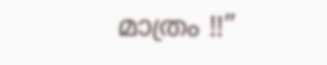മാത്രം !!”